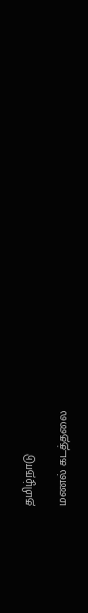தமிழ்நாடு

மணல் கடத்தலை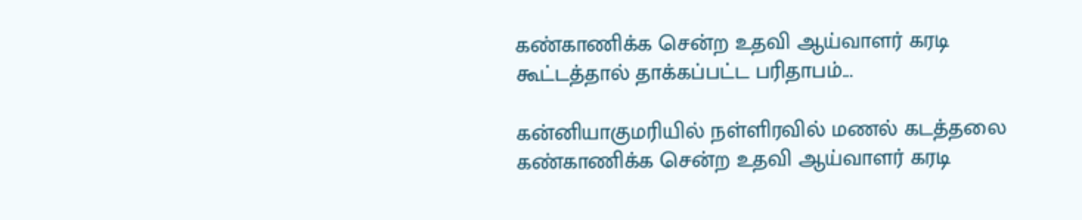கண்காணிக்க சென்ற உதவி ஆய்வாளர் கரடி கூட்டத்தால் தாக்கப்பட்ட பரிதாபம்...

கன்னியாகுமரியில் நள்ளிரவில் மணல் கடத்தலை கண்காணிக்க சென்ற உதவி ஆய்வாளர் கரடி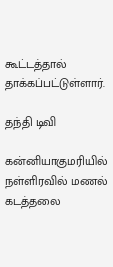கூட்டத்தால் தாக்கப்பட்டுள்ளார்.

தந்தி டிவி

கன்னியாகுமரியில் நள்ளிரவில் மணல் கடத்தலை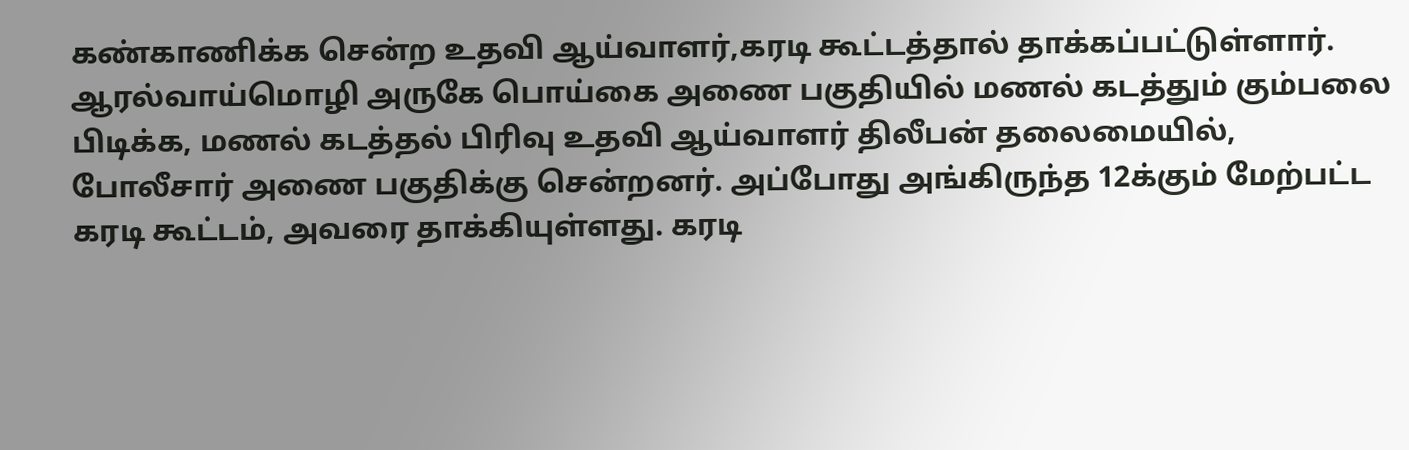கண்காணிக்க சென்ற உதவி ஆய்வாளர்,கரடி கூட்டத்தால் தாக்கப்பட்டுள்ளார். ஆரல்வாய்மொழி அருகே பொய்கை அணை பகுதியில் மணல் கடத்தும் கும்பலை பிடிக்க, மணல் கடத்தல் பிரிவு உதவி ஆய்வாளர் திலீபன் தலைமையில், போலீசார் அணை பகுதிக்கு சென்றனர். அப்போது அங்கிருந்த 12க்கும் மேற்பட்ட கரடி கூட்டம், அவரை தாக்கியுள்ளது. கரடி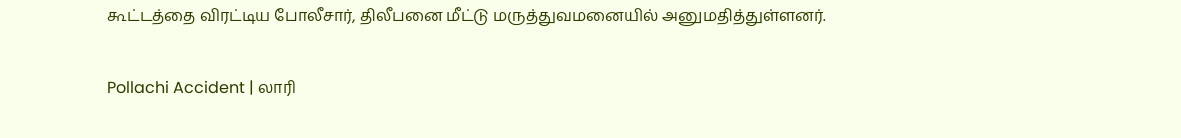கூட்டத்தை விரட்டிய போலீசார், திலீபனை மீட்டு மருத்துவமனையில் அனுமதித்துள்ளனர்.

Pollachi Accident | லாரி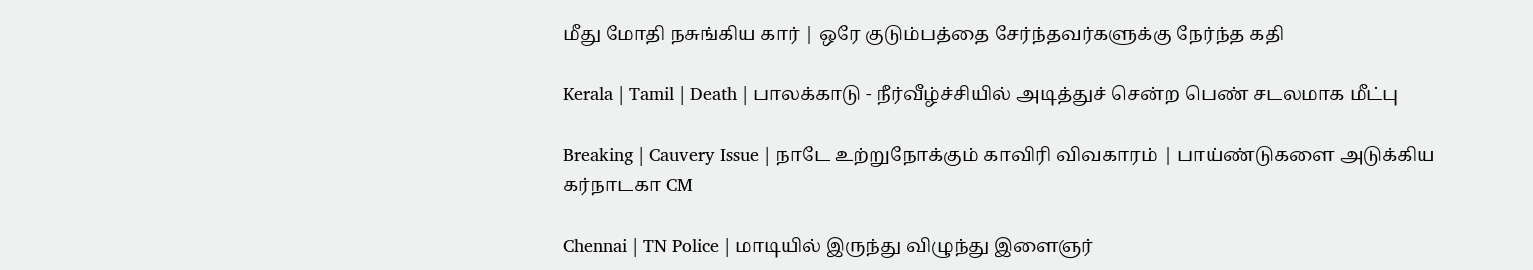மீது மோதி நசுங்கிய கார் | ஒரே குடும்பத்தை சேர்ந்தவர்களுக்கு நேர்ந்த கதி

Kerala | Tamil | Death | பாலக்காடு - நீர்வீழ்ச்சியில் அடித்துச் சென்ற பெண் சடலமாக மீட்பு

Breaking | Cauvery Issue | நாடே உற்றுநோக்கும் காவிரி விவகாரம் | பாய்ண்டுகளை அடுக்கிய கர்நாடகா CM

Chennai | TN Police | மாடியில் இருந்து விழுந்து இளைஞர்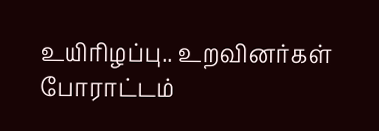உயிரிழப்பு.. உறவினர்கள் போராட்டம்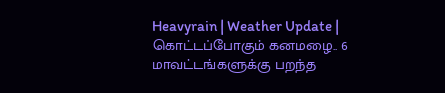Heavyrain | Weather Update | கொட்டப்போகும் கனமழை.. 6 மாவட்டங்களுக்கு பறந்த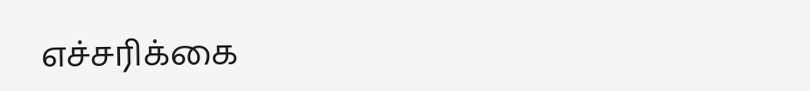எச்சரிக்கை